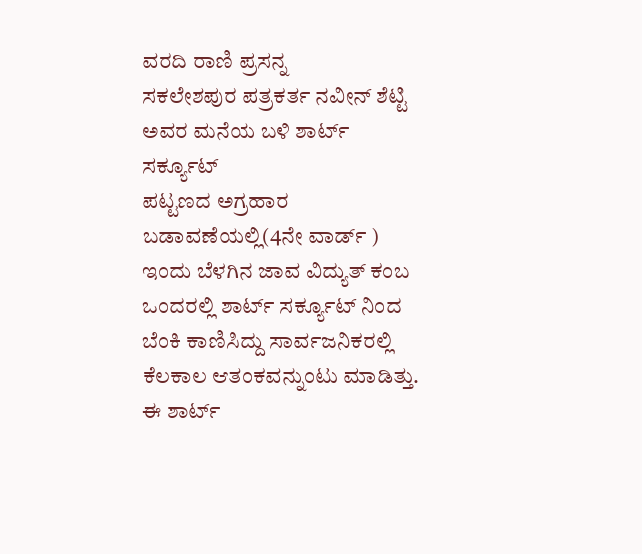ವರದಿ ರಾಣಿ ಪ್ರಸನ್ನ
ಸಕಲೇಶಪುರ ಪತ್ರಕರ್ತ ನವೀನ್ ಶೆಟ್ಟಿ ಅವರ ಮನೆಯ ಬಳಿ ಶಾರ್ಟ್ ಸರ್ಕ್ಯೂಟ್
ಪಟ್ಟಣದ ಅಗ್ರಹಾರ ಬಡಾವಣೆಯಲ್ಲಿ(4ನೇ ವಾರ್ಡ್ ) ಇಂದು ಬೆಳಗಿನ ಜಾವ ವಿದ್ಯುತ್ ಕಂಬ ಒಂದರಲ್ಲಿ ಶಾರ್ಟ್ ಸರ್ಕ್ಯೂಟ್ ನಿಂದ ಬೆಂಕಿ ಕಾಣಿಸಿದ್ದು ಸಾರ್ವಜನಿಕರಲ್ಲಿ ಕೆಲಕಾಲ ಆತಂಕವನ್ನುಂಟು ಮಾಡಿತ್ತು.
ಈ ಶಾರ್ಟ್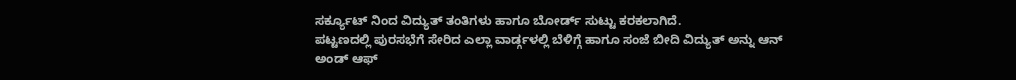ಸರ್ಕ್ಯೂಟ್ ನಿಂದ ವಿದ್ಯುತ್ ತಂತಿಗಳು ಹಾಗೂ ಬೋರ್ಡ್ ಸುಟ್ಟು ಕರಕಲಾಗಿದೆ.
ಪಟ್ಟಣದಲ್ಲಿ ಪುರಸಭೆಗೆ ಸೇರಿದ ಎಲ್ಲಾ ವಾರ್ಡ್ಗಳಲ್ಲಿ ಬೆಳಿಗ್ಗೆ ಹಾಗೂ ಸಂಜೆ ಬೀದಿ ವಿದ್ಯುತ್ ಅನ್ನು ಆನ್ ಅಂಡ್ ಆಫ್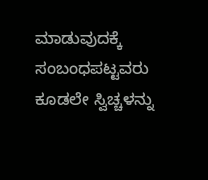ಮಾಡುವುದಕ್ಕೆ ಸಂಬಂಧಪಟ್ಟವರು ಕೂಡಲೇ ಸ್ವಿಚ್ಚಳನ್ನು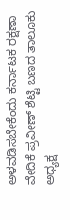ಅಳವಡಿಸಬೇಕೆಂದು ಕರ್ನಾಟಕ ರಕ್ಷಣಾ ವೇದಿಕೆ ಪ್ರವೀಣ್ ಶೆಟ್ಟಿ ಬಣದ ತಾಲೂಕು ಅಧ್ಯಕ್ಷ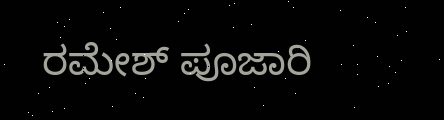ರಮೇಶ್ ಪೂಜಾರಿ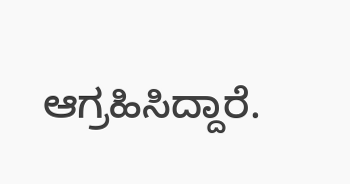ಆಗ್ರಹಿಸಿದ್ದಾರೆ.